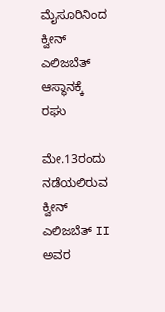ಮೈಸೂರಿನಿಂದ ಕ್ವೀನ್ ಎಲಿಜಬೆತ್ ಆಸ್ಥಾನಕ್ಕೆ ರಘು

ಮೇ.13ರಂದು ನಡೆಯಲಿರುವ ಕ್ವೀನ್ ಎಲಿಜಬೆತ್ II ಅವರ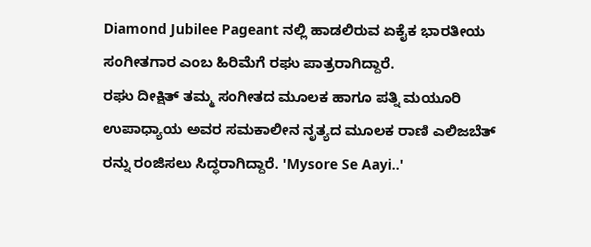Diamond Jubilee Pageant ನಲ್ಲಿ ಹಾಡಲಿರುವ ಏಕೈಕ ಭಾರತೀಯ ಸಂಗೀತಗಾರ ಎಂಬ ಹಿರಿಮೆಗೆ ರಘು ಪಾತ್ರರಾಗಿದ್ದಾರೆ.
ರಘು ದೀಕ್ಷಿತ್ ತಮ್ಮ ಸಂಗೀತದ ಮೂಲಕ ಹಾಗೂ ಪತ್ನಿ ಮಯೂರಿ ಉಪಾಧ್ಯಾಯ ಅವರ ಸಮಕಾಲೀನ ನೃತ್ಯದ ಮೂಲಕ ರಾಣಿ ಎಲಿಜಬೆತ್ ರನ್ನು ರಂಜಿಸಲು ಸಿದ್ಧರಾಗಿದ್ದಾರೆ. 'Mysore Se Aayi..'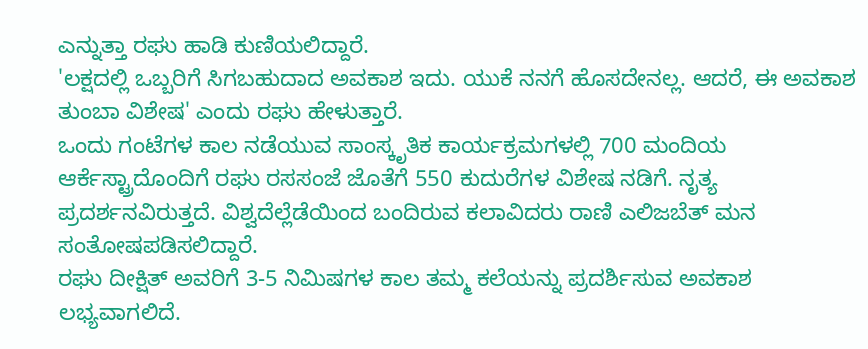ಎನ್ನುತ್ತಾ ರಘು ಹಾಡಿ ಕುಣಿಯಲಿದ್ದಾರೆ.
'ಲಕ್ಷದಲ್ಲಿ ಒಬ್ಬರಿಗೆ ಸಿಗಬಹುದಾದ ಅವಕಾಶ ಇದು. ಯುಕೆ ನನಗೆ ಹೊಸದೇನಲ್ಲ. ಆದರೆ, ಈ ಅವಕಾಶ ತುಂಬಾ ವಿಶೇಷ' ಎಂದು ರಘು ಹೇಳುತ್ತಾರೆ.
ಒಂದು ಗಂಟೆಗಳ ಕಾಲ ನಡೆಯುವ ಸಾಂಸ್ಕೃತಿಕ ಕಾರ್ಯಕ್ರಮಗಳಲ್ಲಿ 700 ಮಂದಿಯ ಆರ್ಕೆಸ್ಟ್ರಾದೊಂದಿಗೆ ರಘು ರಸಸಂಜೆ ಜೊತೆಗೆ 550 ಕುದುರೆಗಳ ವಿಶೇಷ ನಡಿಗೆ. ನೃತ್ಯ ಪ್ರದರ್ಶನವಿರುತ್ತದೆ. ವಿಶ್ವದೆಲ್ಲೆಡೆಯಿಂದ ಬಂದಿರುವ ಕಲಾವಿದರು ರಾಣಿ ಎಲಿಜಬೆತ್ ಮನ ಸಂತೋಷಪಡಿಸಲಿದ್ದಾರೆ.
ರಘು ದೀಕ್ಷಿತ್ ಅವರಿಗೆ 3-5 ನಿಮಿಷಗಳ ಕಾಲ ತಮ್ಮ ಕಲೆಯನ್ನು ಪ್ರದರ್ಶಿಸುವ ಅವಕಾಶ ಲಭ್ಯವಾಗಲಿದೆ.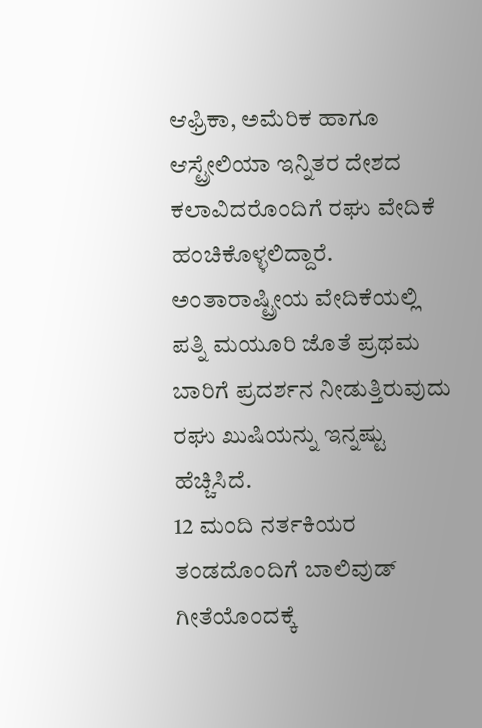ಆಫ್ರಿಕಾ, ಅಮೆರಿಕ ಹಾಗೂ ಆಸ್ಟ್ರೇಲಿಯಾ ಇನ್ನಿತರ ದೇಶದ ಕಲಾವಿದರೊಂದಿಗೆ ರಘು ವೇದಿಕೆ ಹಂಚಿಕೊಳ್ಳಲಿದ್ದಾರೆ. ಅಂತಾರಾಷ್ಟ್ರೀಯ ವೇದಿಕೆಯಲ್ಲಿ ಪತ್ನಿ ಮಯೂರಿ ಜೊತೆ ಪ್ರಥಮ ಬಾರಿಗೆ ಪ್ರದರ್ಶನ ನೀಡುತ್ತಿರುವುದು ರಘು ಖುಷಿಯನ್ನು ಇನ್ನಷ್ಟು ಹೆಚ್ಚಿಸಿದೆ.
12 ಮಂದಿ ನರ್ತಕಿಯರ ತಂಡದೊಂದಿಗೆ ಬಾಲಿವುಡ್ ಗೀತೆಯೊಂದಕ್ಕೆ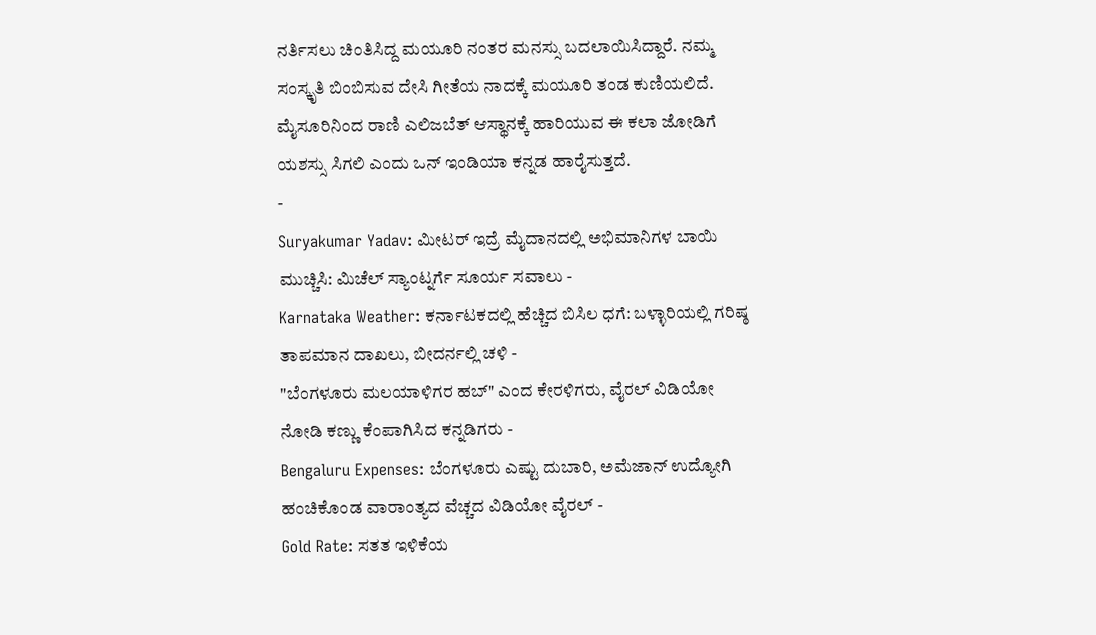ನರ್ತಿಸಲು ಚಿಂತಿಸಿದ್ದ ಮಯೂರಿ ನಂತರ ಮನಸ್ಸು ಬದಲಾಯಿಸಿದ್ದಾರೆ. ನಮ್ಮ ಸಂಸ್ಕೃತಿ ಬಿಂಬಿಸುವ ದೇಸಿ ಗೀತೆಯ ನಾದಕ್ಕೆ ಮಯೂರಿ ತಂಡ ಕುಣಿಯಲಿದೆ. ಮೈಸೂರಿನಿಂದ ರಾಣಿ ಎಲಿಜಬೆತ್ ಆಸ್ಥಾನಕ್ಕೆ ಹಾರಿಯುವ ಈ ಕಲಾ ಜೋಡಿಗೆ ಯಶಸ್ಸು ಸಿಗಲಿ ಎಂದು ಒನ್ ಇಂಡಿಯಾ ಕನ್ನಡ ಹಾರೈಸುತ್ತದೆ.
-
Suryakumar Yadav: ಮೀಟರ್ ಇದ್ರೆ ಮೈದಾನದಲ್ಲಿ ಅಭಿಮಾನಿಗಳ ಬಾಯಿ ಮುಚ್ಚಿಸಿ: ಮಿಚೆಲ್ ಸ್ಯಾಂಟ್ನರ್ಗೆ ಸೂರ್ಯ ಸವಾಲು -
Karnataka Weather: ಕರ್ನಾಟಕದಲ್ಲಿ ಹೆಚ್ಚಿದ ಬಿಸಿಲ ಧಗೆ: ಬಳ್ಳಾರಿಯಲ್ಲಿ ಗರಿಷ್ಠ ತಾಪಮಾನ ದಾಖಲು, ಬೀದರ್ನಲ್ಲಿ ಚಳಿ -
"ಬೆಂಗಳೂರು ಮಲಯಾಳಿಗರ ಹಬ್" ಎಂದ ಕೇರಳಿಗರು, ವೈರಲ್ ವಿಡಿಯೋ ನೋಡಿ ಕಣ್ಣು ಕೆಂಪಾಗಿಸಿದ ಕನ್ನಡಿಗರು -
Bengaluru Expenses: ಬೆಂಗಳೂರು ಎಷ್ಟು ದುಬಾರಿ, ಅಮೆಜಾನ್ ಉದ್ಯೋಗಿ ಹಂಚಿಕೊಂಡ ವಾರಾಂತ್ಯದ ವೆಚ್ಚದ ವಿಡಿಯೋ ವೈರಲ್ -
Gold Rate: ಸತತ ಇಳಿಕೆಯ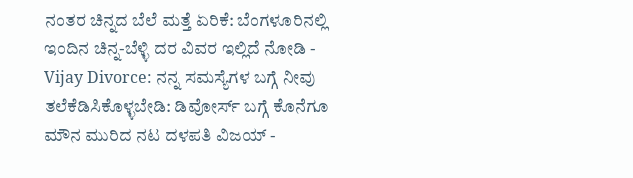ನಂತರ ಚಿನ್ನದ ಬೆಲೆ ಮತ್ತೆ ಏರಿಕೆ: ಬೆಂಗಳೂರಿನಲ್ಲಿ ಇಂದಿನ ಚಿನ್ನ-ಬೆಳ್ಳಿ ದರ ವಿವರ ಇಲ್ಲಿದೆ ನೋಡಿ -
Vijay Divorce: ನನ್ನ ಸಮಸ್ಯೆಗಳ ಬಗ್ಗೆ ನೀವು ತಲೆಕೆಡಿಸಿಕೊಳ್ಳಬೇಡಿ: ಡಿವೋರ್ಸ್ ಬಗ್ಗೆ ಕೊನೆಗೂ ಮೌನ ಮುರಿದ ನಟ ದಳಪತಿ ವಿಜಯ್ -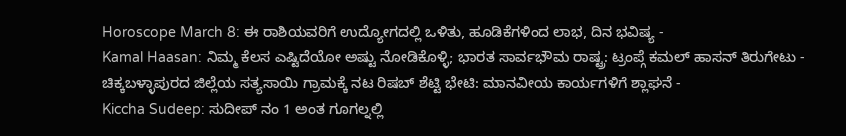Horoscope March 8: ಈ ರಾಶಿಯವರಿಗೆ ಉದ್ಯೋಗದಲ್ಲಿ ಒಳಿತು, ಹೂಡಿಕೆಗಳಿಂದ ಲಾಭ, ದಿನ ಭವಿಷ್ಯ -
Kamal Haasan: ನಿಮ್ಮ ಕೆಲಸ ಎಷ್ಟಿದೆಯೋ ಅಷ್ಟು ನೋಡಿಕೊಳ್ಳಿ; ಭಾರತ ಸಾರ್ವಭೌಮ ರಾಷ್ಟ್ರ: ಟ್ರಂಪ್ಗೆ ಕಮಲ್ ಹಾಸನ್ ತಿರುಗೇಟು -
ಚಿಕ್ಕಬಳ್ಳಾಪುರದ ಜಿಲ್ಲೆಯ ಸತ್ಯಸಾಯಿ ಗ್ರಾಮಕ್ಕೆ ನಟ ರಿಷಬ್ ಶೆಟ್ಟಿ ಭೇಟಿ: ಮಾನವೀಯ ಕಾರ್ಯಗಳಿಗೆ ಶ್ಲಾಘನೆ -
Kiccha Sudeep: ಸುದೀಪ್ ನಂ 1 ಅಂತ ಗೂಗಲ್ನಲ್ಲಿ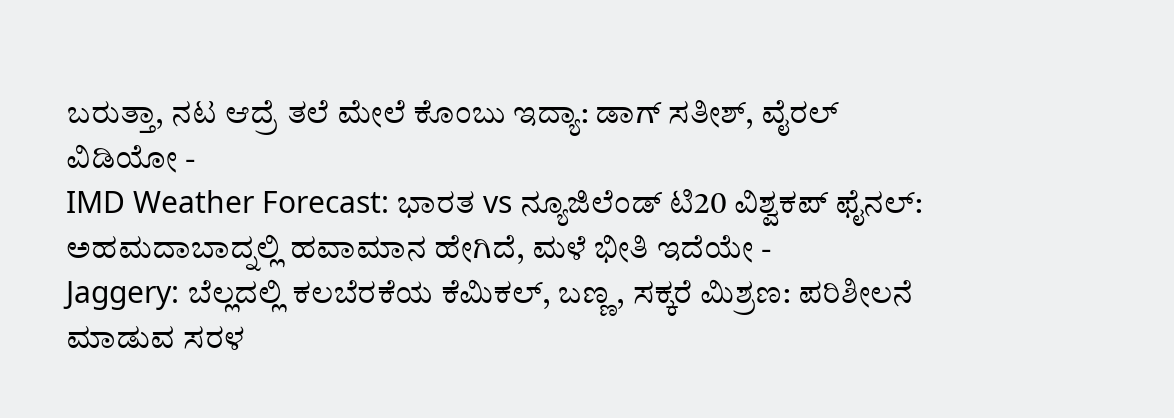ಬರುತ್ತಾ, ನಟ ಆದ್ರೆ ತಲೆ ಮೇಲೆ ಕೊಂಬು ಇದ್ಯಾ: ಡಾಗ್ ಸತೀಶ್, ವೈರಲ್ ವಿಡಿಯೋ -
IMD Weather Forecast: ಭಾರತ vs ನ್ಯೂಜಿಲೆಂಡ್ ಟಿ20 ವಿಶ್ವಕಪ್ ಫೈನಲ್: ಅಹಮದಾಬಾದ್ನಲ್ಲಿ ಹವಾಮಾನ ಹೇಗಿದೆ, ಮಳೆ ಭೀತಿ ಇದೆಯೇ -
Jaggery: ಬೆಲ್ಲದಲ್ಲಿ ಕಲಬೆರಕೆಯ ಕೆಮಿಕಲ್, ಬಣ್ಣ, ಸಕ್ಕರೆ ಮಿಶ್ರಣ: ಪರಿಶೀಲನೆ ಮಾಡುವ ಸರಳ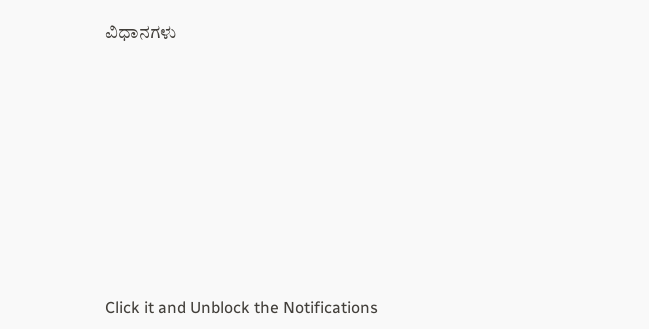ವಿಧಾನಗಳು












Click it and Unblock the Notifications